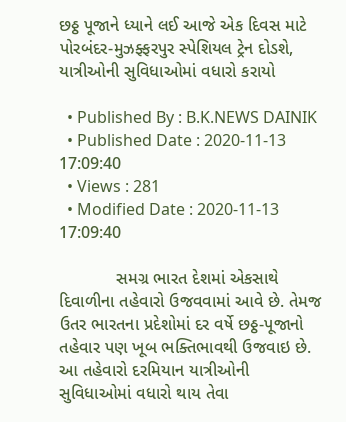છઠ્ઠ પૂજાને ધ્યાને લઈ આજે એક દિવસ માટે પોરબંદર-મુઝફ્ફરપુર સ્પેશિયલ ટ્રેન દોડશે, યાત્રીઓની સુવિધાઓમાં વધારો કરાયો

  • Published By : B.K.NEWS DAINIK
  • Published Date : 2020-11-13 17:09:40
  • Views : 281
  • Modified Date : 2020-11-13 17:09:40

            સમગ્ર ભારત દેશમાં એકસાથે દિવાળીના તહેવારો ઉજવવામાં આવે છે. તેમજ ઉતર ભારતના પ્રદેશોમાં દર વર્ષે છઠ્ઠ-પૂજાનો તહેવાર પણ ખૂબ ભક્તિભાવથી ઉજવાઇ છે. આ તહેવારો દરમિયાન યાત્રીઓની સુવિધાઓમાં વધારો થાય તેવા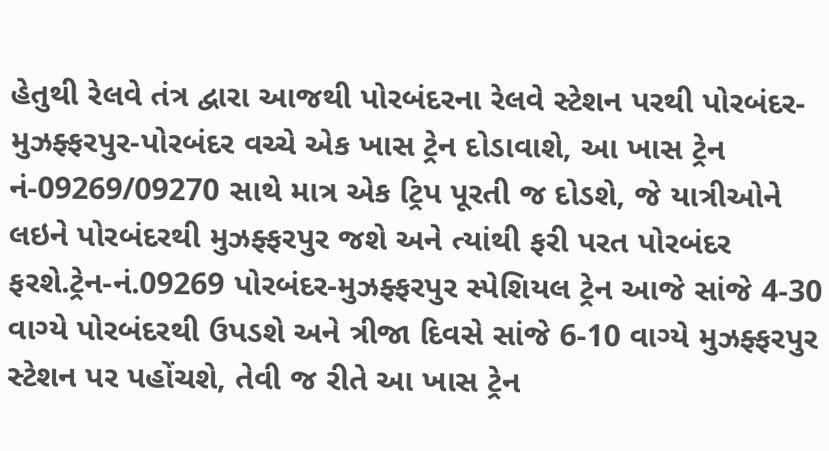હેતુથી રેલવે તંત્ર દ્વારા આજથી પોરબંદરના રેલવે સ્ટેશન પરથી પોરબંદર-મુઝફ્ફરપુર-પોરબંદર વચ્ચે એક ખાસ ટ્રેન દોડાવાશે, આ ખાસ ટ્રેન નં-09269/09270 સાથે માત્ર એક ટ્રિપ પૂરતી જ દોડશે, જે યાત્રીઓને લઇને પોરબંદરથી મુઝફ્ફરપુર જશે અને ત્યાંથી ફરી પરત પોરબંદર ફરશે.ટ્રેન-નં.09269 પોરબંદર-મુઝફ્ફરપુર સ્પેશિયલ ટ્રેન આજે સાંજે 4-30 વાગ્યે પોરબંદરથી ઉપડશે અને ત્રીજા દિવસે સાંજે 6-10 વાગ્યે મુઝફ્ફરપુર સ્ટેશન પર પહોંચશે, તેવી જ રીતે આ ખાસ ટ્રેન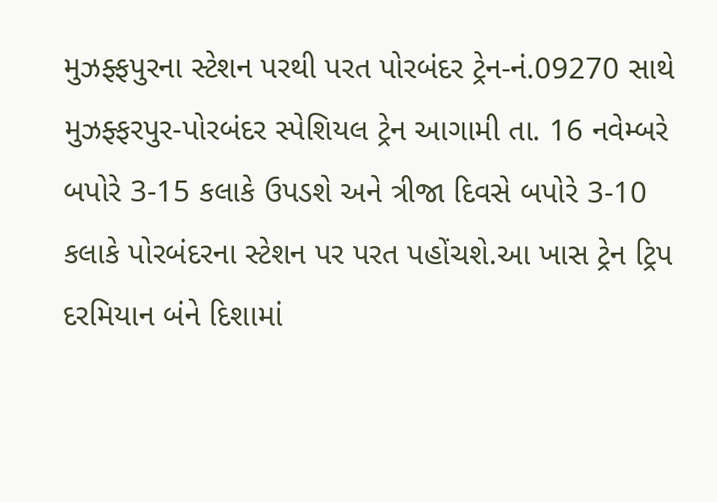મુઝફ્ફપુરના સ્ટેશન પરથી પરત પોરબંદર ટ્રેન-નં.09270 સાથે મુઝફ્ફરપુર-પોરબંદર સ્પેશિયલ ટ્રેન આગામી તા. 16 નવેમ્બરે બપોરે 3-15 કલાકે ઉપડશે અને ત્રીજા દિવસે બપોરે 3-10 કલાકે પોરબંદરના સ્ટેશન પર પરત પહોંચશે.આ ખાસ ટ્રેન ટ્રિપ દરમિયાન બંને દિશામાં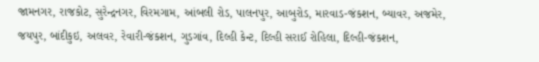જામનગર, રાજકોટ, સુરેન્દ્રનગર, વિરમગામ, આંબલી રોડ, પાલનપુર, આબુરોડ, મારવાડ-જંકશન, બ્યાવર, અજમેર, જયપુર, બાંદીકુઇ, અલવર, રેવારી-જંકશન, ગુડગાંવ, દિલ્હી કેન્ટ, દિલ્હી સરાઈ રોહિલા, દિલ્હી-જંકશન,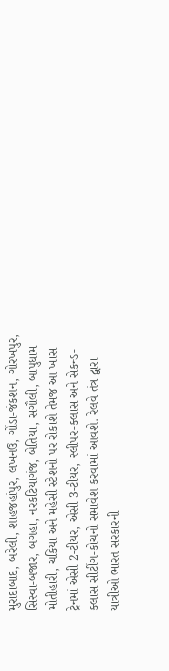મુરાદાબાદ, બરેલી, શાહજહાંપુર, લખનઉ, ગોંડા-જંકશન, ગોરખપુર, સિસ્વા-બજાર, બગહા, નરકટિયાગંજ, બેતિયા, સગૌલી, બાપુધામ મોતીહારી, ચકિયા અને મહેસી સ્ટેશનો પર રોકાશે તેમજ આ ખાસ ટ્રેનમાં એસી 2-ટીયર, એસી 3-ટીયર, સ્લીપર-ક્લાસ અને સેકન્ડ-ક્લાસ સીટીંગ-કોચનો સમાવેશ કરવામાં આવશે. રેલવે તંત્ર દ્વારા યાત્રીઓ ભારત સરકારની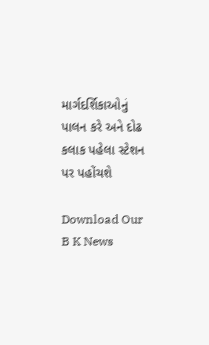માર્ગદર્શિકાઓનું પાલન કરે અને દોઢ કલાક પહેલા સ્ટેશન પર પહોંચશે

Download Our B K News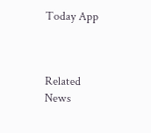Today App



Related News